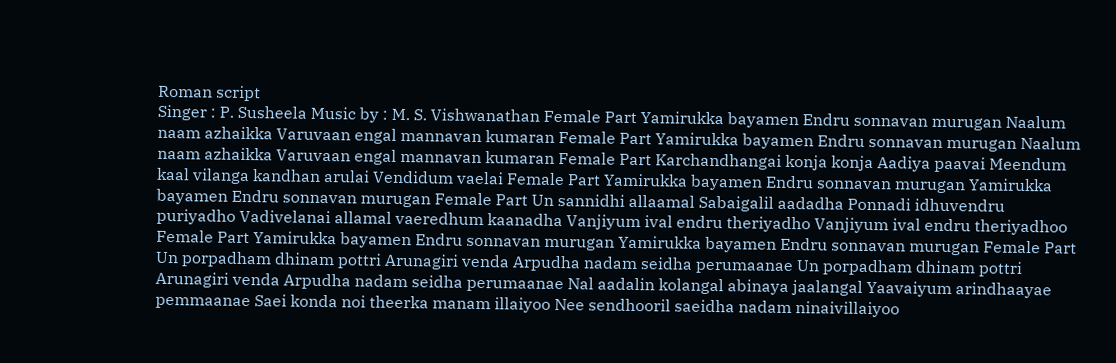Roman script
Singer : P. Susheela Music by : M. S. Vishwanathan Female Part Yamirukka bayamen Endru sonnavan murugan Naalum naam azhaikka Varuvaan engal mannavan kumaran Female Part Yamirukka bayamen Endru sonnavan murugan Naalum naam azhaikka Varuvaan engal mannavan kumaran Female Part Karchandhangai konja konja Aadiya paavai Meendum kaal vilanga kandhan arulai Vendidum vaelai Female Part Yamirukka bayamen Endru sonnavan murugan Yamirukka bayamen Endru sonnavan murugan Female Part Un sannidhi allaamal Sabaigalil aadadha Ponnadi idhuvendru puriyadho Vadivelanai allamal vaeredhum kaanadha Vanjiyum ival endru theriyadho Vanjiyum ival endru theriyadhoo Female Part Yamirukka bayamen Endru sonnavan murugan Yamirukka bayamen Endru sonnavan murugan Female Part Un porpadham dhinam pottri Arunagiri venda Arpudha nadam seidha perumaanae Un porpadham dhinam pottri Arunagiri venda Arpudha nadam seidha perumaanae Nal aadalin kolangal abinaya jaalangal Yaavaiyum arindhaayae pemmaanae Saei konda noi theerka manam illaiyoo Nee sendhooril saeidha nadam ninaivillaiyoo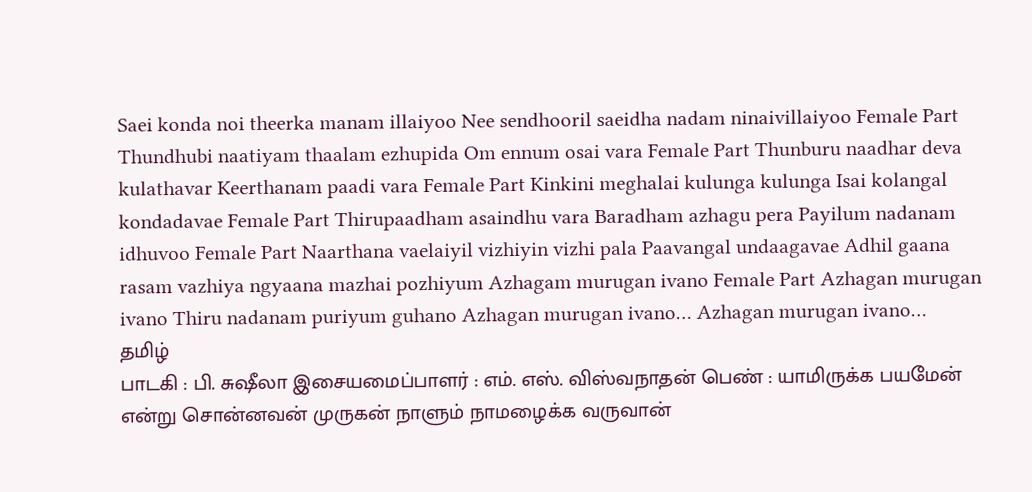Saei konda noi theerka manam illaiyoo Nee sendhooril saeidha nadam ninaivillaiyoo Female Part Thundhubi naatiyam thaalam ezhupida Om ennum osai vara Female Part Thunburu naadhar deva kulathavar Keerthanam paadi vara Female Part Kinkini meghalai kulunga kulunga Isai kolangal kondadavae Female Part Thirupaadham asaindhu vara Baradham azhagu pera Payilum nadanam idhuvoo Female Part Naarthana vaelaiyil vizhiyin vizhi pala Paavangal undaagavae Adhil gaana rasam vazhiya ngyaana mazhai pozhiyum Azhagam murugan ivano Female Part Azhagan murugan ivano Thiru nadanam puriyum guhano Azhagan murugan ivano… Azhagan murugan ivano…
தமிழ்
பாடகி : பி. சுஷீலா இசையமைப்பாளர் : எம். எஸ். விஸ்வநாதன் பெண் : யாமிருக்க பயமேன் என்று சொன்னவன் முருகன் நாளும் நாமழைக்க வருவான்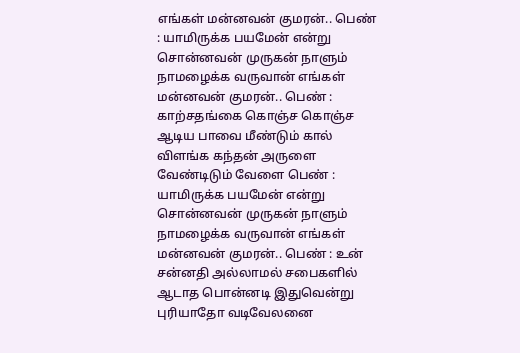எங்கள் மன்னவன் குமரன்.. பெண் : யாமிருக்க பயமேன் என்று சொன்னவன் முருகன் நாளும் நாமழைக்க வருவான் எங்கள் மன்னவன் குமரன்.. பெண் : காற்சதங்கை கொஞ்ச கொஞ்ச ஆடிய பாவை மீண்டும் கால் விளங்க கந்தன் அருளை வேண்டிடும் வேளை பெண் : யாமிருக்க பயமேன் என்று சொன்னவன் முருகன் நாளும் நாமழைக்க வருவான் எங்கள் மன்னவன் குமரன்.. பெண் : உன் சன்னதி அல்லாமல் சபைகளில் ஆடாத பொன்னடி இதுவென்று புரியாதோ வடிவேலனை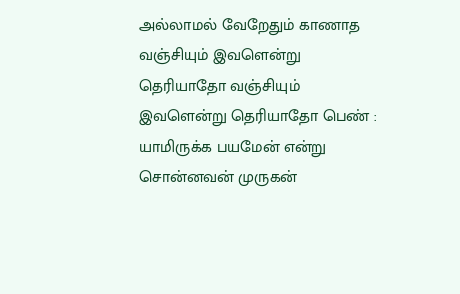அல்லாமல் வேறேதும் காணாத வஞ்சியும் இவளென்று தெரியாதோ வஞ்சியும் இவளென்று தெரியாதோ பெண் : யாமிருக்க பயமேன் என்று சொன்னவன் முருகன்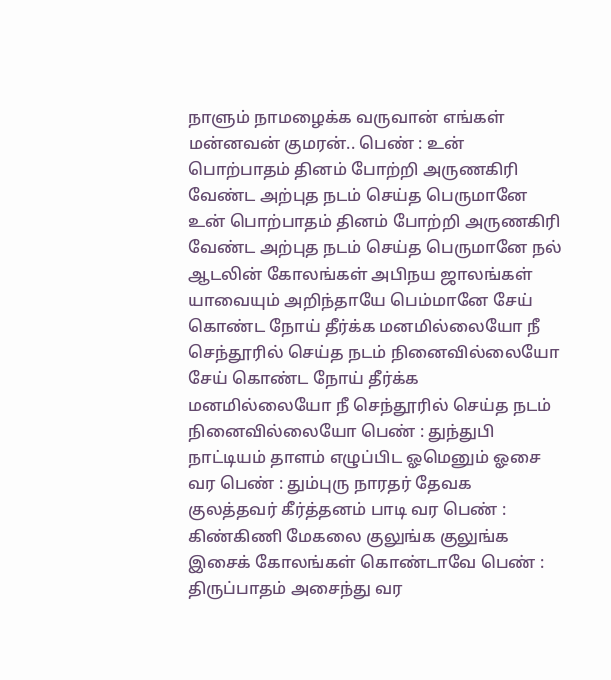நாளும் நாமழைக்க வருவான் எங்கள் மன்னவன் குமரன்.. பெண் : உன் பொற்பாதம் தினம் போற்றி அருணகிரி வேண்ட அற்புத நடம் செய்த பெருமானே உன் பொற்பாதம் தினம் போற்றி அருணகிரி வேண்ட அற்புத நடம் செய்த பெருமானே நல் ஆடலின் கோலங்கள் அபிநய ஜாலங்கள் யாவையும் அறிந்தாயே பெம்மானே சேய் கொண்ட நோய் தீர்க்க மனமில்லையோ நீ செந்தூரில் செய்த நடம் நினைவில்லையோ சேய் கொண்ட நோய் தீர்க்க மனமில்லையோ நீ செந்தூரில் செய்த நடம் நினைவில்லையோ பெண் : துந்துபி நாட்டியம் தாளம் எழுப்பிட ஓமெனும் ஓசை வர பெண் : தும்புரு நாரதர் தேவக குலத்தவர் கீர்த்தனம் பாடி வர பெண் : கிண்கிணி மேகலை குலுங்க குலுங்க இசைக் கோலங்கள் கொண்டாவே பெண் : திருப்பாதம் அசைந்து வர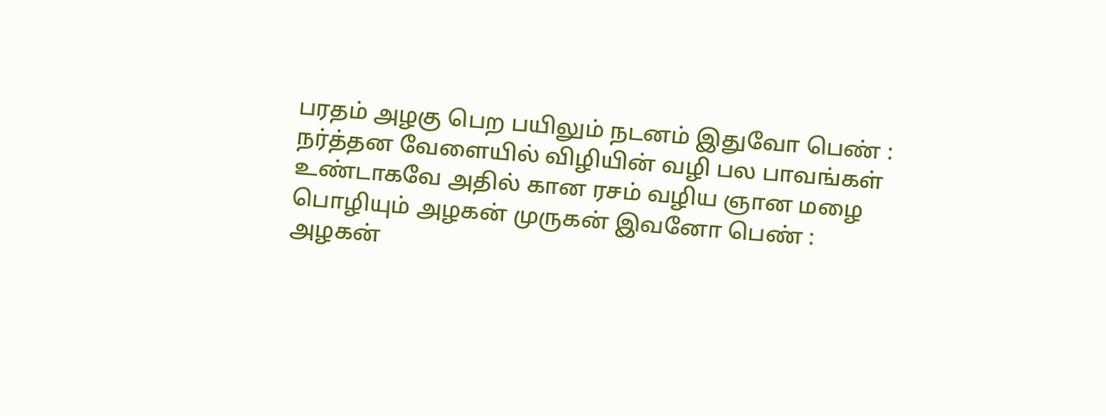பரதம் அழகு பெற பயிலும் நடனம் இதுவோ பெண் : நர்த்தன வேளையில் விழியின் வழி பல பாவங்கள் உண்டாகவே அதில் கான ரசம் வழிய ஞான மழை பொழியும் அழகன் முருகன் இவனோ பெண் : அழகன்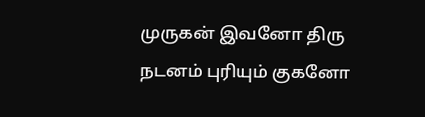முருகன் இவனோ திரு நடனம் புரியும் குகனோ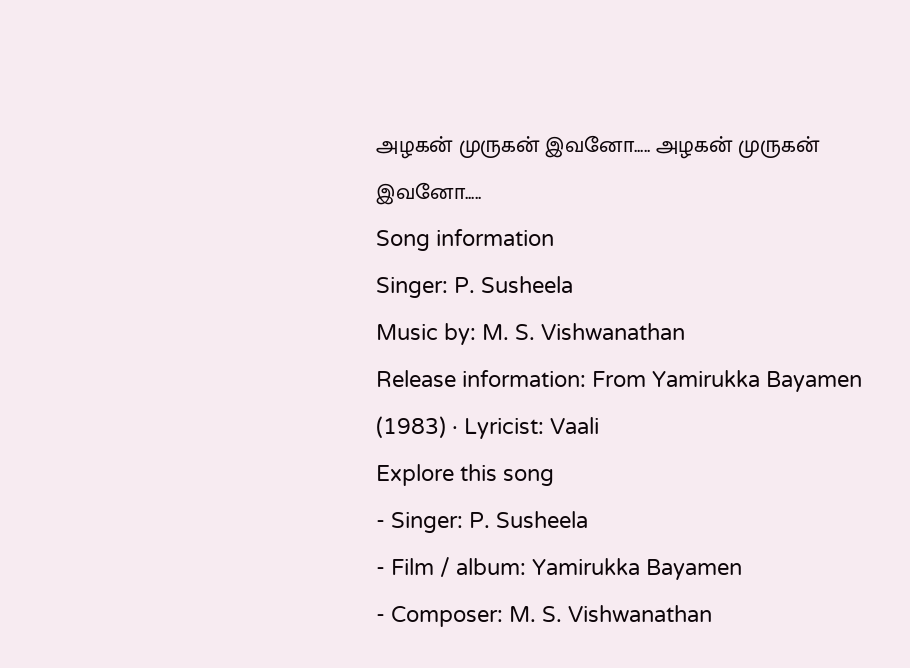அழகன் முருகன் இவனோ..... அழகன் முருகன் இவனோ.....
Song information
Singer: P. Susheela
Music by: M. S. Vishwanathan
Release information: From Yamirukka Bayamen (1983) · Lyricist: Vaali
Explore this song
- Singer: P. Susheela
- Film / album: Yamirukka Bayamen
- Composer: M. S. Vishwanathan